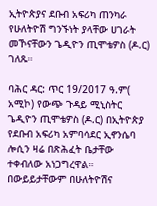ኢትዮጵያና ደቡብ አፍሪካ ጠንካራ የሁለትዮሽ ግንኙነት ያላቸው ሀገራት መኾናቸውን ጌዲዮን ጢሞቴዎስ (ዶ.ር) ገለጹ።

ባሕር ዳር: ጥር 19/2017 ዓ.ም( አሚኮ) የውጭ ጉዳይ ሚኒስትር ጌዲዮን ጢሞቴዎስ (ዶ.ር) በኢትዮጵያ የደቡብ አፍሪካ አምባሳደር ኢኖንሴባ ሎሲን ዛሬ በጽሕፈት ቤታቸው ተቀብለው አነጋግረዋል። በውይይታቸውም በሁለትዮሽና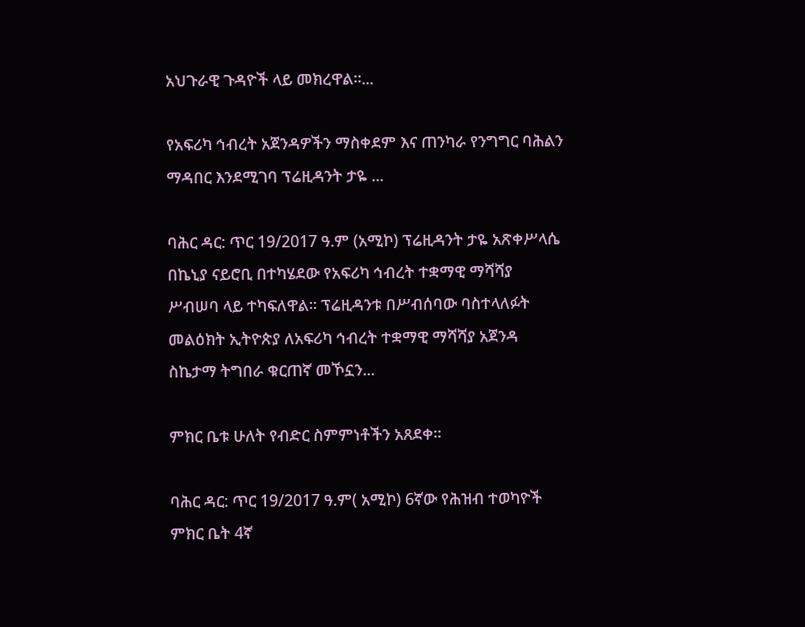አህጉራዊ ጉዳዮች ላይ መክረዋል።...

የአፍሪካ ኅብረት አጀንዳዎችን ማስቀደም እና ጠንካራ የንግግር ባሕልን ማዳበር እንደሚገባ ፕሬዚዳንት ታዬ ...

ባሕር ዳር: ጥር 19/2017 ዓ.ም (አሚኮ) ፕሬዚዳንት ታዬ አጽቀሥላሴ በኬኒያ ናይሮቢ በተካሄደው የአፍሪካ ኅብረት ተቋማዊ ማሻሻያ ሥብሠባ ላይ ተካፍለዋል። ፕሬዚዳንቱ በሥብሰባው ባስተላለፉት መልዕክት ኢትዮጵያ ለአፍሪካ ኅብረት ተቋማዊ ማሻሻያ አጀንዳ ስኬታማ ትግበራ ቁርጠኛ መኾኗን...

ምክር ቤቱ ሁለት የብድር ስምምነቶችን አጸደቀ።

ባሕር ዳር: ጥር 19/2017 ዓ.ም( አሚኮ) 6ኛው የሕዝብ ተወካዮች ምክር ቤት 4ኛ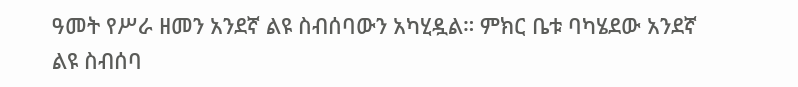ዓመት የሥራ ዘመን አንደኛ ልዩ ስብሰባውን አካሂዷል። ምክር ቤቱ ባካሄደው አንደኛ ልዩ ስብሰባ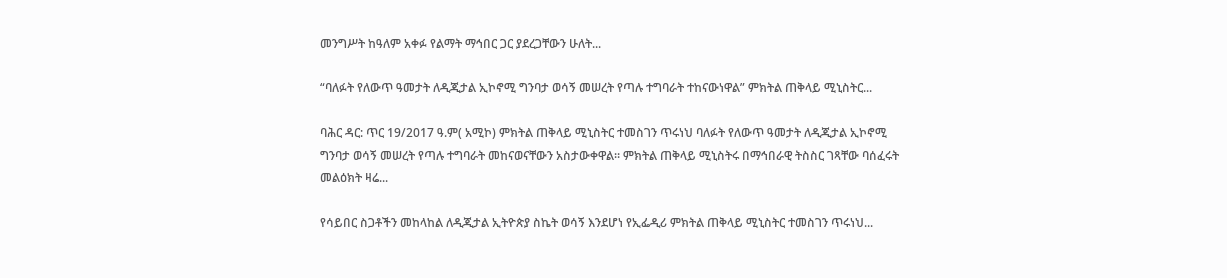መንግሥት ከዓለም አቀፉ የልማት ማኅበር ጋር ያደረጋቸውን ሁለት...

“ባለፉት የለውጥ ዓመታት ለዲጂታል ኢኮኖሚ ግንባታ ወሳኝ መሠረት የጣሉ ተግባራት ተከናውነዋል” ምክትል ጠቅላይ ሚኒስትር...

ባሕር ዳር: ጥር 19/2017 ዓ.ም( አሚኮ) ምክትል ጠቅላይ ሚኒስትር ተመስገን ጥሩነህ ባለፉት የለውጥ ዓመታት ለዲጂታል ኢኮኖሚ ግንባታ ወሳኝ መሠረት የጣሉ ተግባራት መከናወናቸውን አስታውቀዋል። ምክትል ጠቅላይ ሚኒስትሩ በማኅበራዊ ትስስር ገጻቸው ባሰፈሩት መልዕክት ዛሬ...

የሳይበር ስጋቶችን መከላከል ለዲጂታል ኢትዮጵያ ስኬት ወሳኝ እንደሆነ የኢፌዲሪ ምክትል ጠቅላይ ሚኒስትር ተመስገን ጥሩነህ...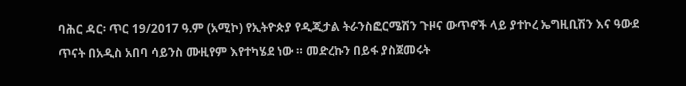ባሕር ዳር፡ ጥር 19/2017 ዓ.ም (አሚኮ) የኢትዮጵያ የዲጂታል ትራንስፎርሜሽን ጉዞና ውጥኖች ላይ ያተኮረ ኤግዚቢሽን እና ዓውደ ጥናት በአዲስ አበባ ሳይንስ ሙዚየም እየተካሄደ ነው ። መድረኩን በይፋ ያስጀመሩት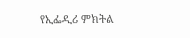የኢፌዲሪ ምክትል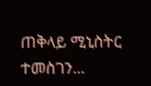ጠቅላይ ሚኒስትር ተመስገን...